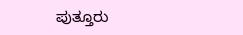ಪುತ್ತೂರು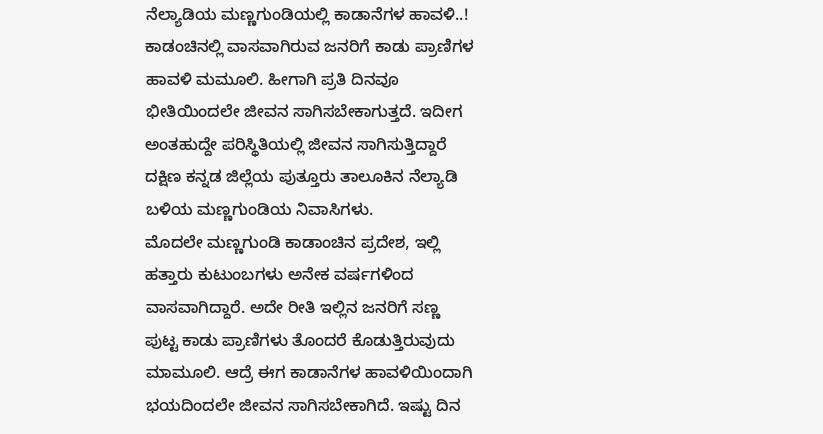ನೆಲ್ಯಾಡಿಯ ಮಣ್ಣಗುಂಡಿಯಲ್ಲಿ ಕಾಡಾನೆಗಳ ಹಾವಳಿ..!
ಕಾಡಂಚಿನಲ್ಲಿ ವಾಸವಾಗಿರುವ ಜನರಿಗೆ ಕಾಡು ಪ್ರಾಣಿಗಳ ಹಾವಳಿ ಮಮೂಲಿ. ಹೀಗಾಗಿ ಪ್ರತಿ ದಿನವೂ ಭೀತಿಯಿಂದಲೇ ಜೀವನ ಸಾಗಿಸಬೇಕಾಗುತ್ತದೆ. ಇದೀಗ ಅಂತಹುದ್ದೇ ಪರಿಸ್ಥಿತಿಯಲ್ಲಿ ಜೀವನ ಸಾಗಿಸುತ್ತಿದ್ದಾರೆ ದಕ್ಷಿಣ ಕನ್ನಡ ಜಿಲ್ಲೆಯ ಪುತ್ತೂರು ತಾಲೂಕಿನ ನೆಲ್ಯಾಡಿ ಬಳಿಯ ಮಣ್ಣಗುಂಡಿಯ ನಿವಾಸಿಗಳು.
ಮೊದಲೇ ಮಣ್ಣಗುಂಡಿ ಕಾಡಾಂಚಿನ ಪ್ರದೇಶ, ಇಲ್ಲಿ ಹತ್ತಾರು ಕುಟುಂಬಗಳು ಅನೇಕ ವರ್ಷಗಳಿಂದ ವಾಸವಾಗಿದ್ದಾರೆ. ಅದೇ ರೀತಿ ಇಲ್ಲಿನ ಜನರಿಗೆ ಸಣ್ಣ ಪುಟ್ಟ ಕಾಡು ಪ್ರಾಣಿಗಳು ತೊಂದರೆ ಕೊಡುತ್ತಿರುವುದು ಮಾಮೂಲಿ. ಆದ್ರೆ ಈಗ ಕಾಡಾನೆಗಳ ಹಾವಳಿಯಿಂದಾಗಿ ಭಯದಿಂದಲೇ ಜೀವನ ಸಾಗಿಸಬೇಕಾಗಿದೆ. ಇಷ್ಟು ದಿನ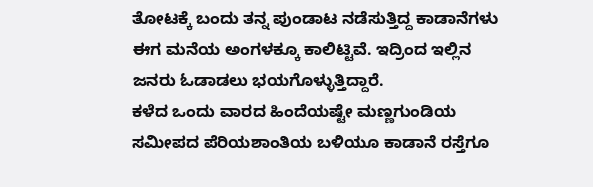ತೋಟಕ್ಕೆ ಬಂದು ತನ್ನ ಪುಂಡಾಟ ನಡೆಸುತ್ತಿದ್ದ ಕಾಡಾನೆಗಳು ಈಗ ಮನೆಯ ಅಂಗಳಕ್ಕೂ ಕಾಲಿಟ್ಟಿವೆ. ಇದ್ರಿಂದ ಇಲ್ಲಿನ ಜನರು ಓಡಾಡಲು ಭಯಗೊಳ್ಳುತ್ತಿದ್ದಾರೆ.
ಕಳೆದ ಒಂದು ವಾರದ ಹಿಂದೆಯಷ್ಟೇ ಮಣ್ಣಗುಂಡಿಯ ಸಮೀಪದ ಪೆರಿಯಶಾಂತಿಯ ಬಳಿಯೂ ಕಾಡಾನೆ ರಸ್ತೆಗೂ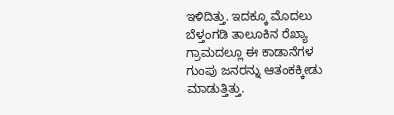ಇಳಿದಿತ್ತು. ಇದಕ್ಕೂ ಮೊದಲು ಬೆಳ್ತಂಗಡಿ ತಾಲೂಕಿನ ರೆಖ್ಯಾ ಗ್ರಾಮದಲ್ಲೂ ಈ ಕಾಡಾನೆಗಳ ಗುಂಪು ಜನರನ್ನು ಆತಂಕಕ್ಕೀಡು ಮಾಡುತ್ತಿತ್ತು.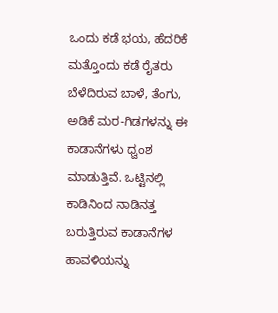ಒಂದು ಕಡೆ ಭಯ, ಹೆದರಿಕೆ ಮತ್ತೊಂದು ಕಡೆ ರೈತರು ಬೆಳೆದಿರುವ ಬಾಳೆ, ತೆಂಗು, ಅಡಿಕೆ ಮರ-ಗಿಡಗಳನ್ನು ಈ ಕಾಡಾನೆಗಳು ಧ್ವಂಶ ಮಾಡುತ್ತಿವೆ. ಒಟ್ಟಿನಲ್ಲಿ ಕಾಡಿನಿಂದ ನಾಡಿನತ್ತ ಬರುತ್ತಿರುವ ಕಾಡಾನೆಗಳ ಹಾವಳಿಯನ್ನು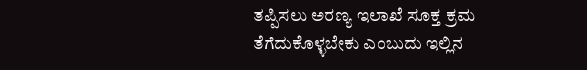ತಪ್ಪಿಸಲು ಅರಣ್ಯ ಇಲಾಖೆ ಸೂಕ್ತ ಕ್ರಮ ತೆಗೆದುಕೊಳ್ಳಬೇಕು ಎಂಬುದು ಇಲ್ಲಿನ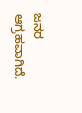ಜನರ ಆಗ್ರಹವಾಗಿದೆ.